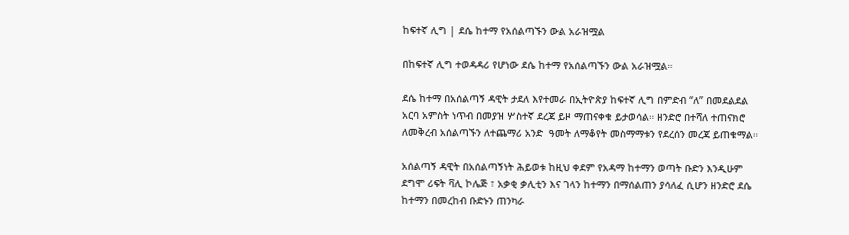ከፍተኛ ሊግ | ደሴ ከተማ የአሰልጣኙን ውል አራዝሟል

በከፍተኛ ሊግ ተወዳዳሪ የሆነው ደሴ ከተማ የአሰልጣኙን ውል አራዝሟል።

ደሴ ከተማ በአሰልጣኝ ዳዊት ታደለ እየተመራ በኢትዮጵያ ከፍተኛ ሊግ በምድብ “ለ” በመደልደል አርባ አምስት ነጥብ በመያዝ ሦስተኛ ደረጃ ይዞ ማጠናቀቁ ይታወሳል። ዘንድሮ በተሻለ ተጠናክሮ ለመቅረብ አሰልጣኙን ለተጨማሪ አንድ  ዓመት ለማቆየት መስማማቱን የደረሰን መረጃ ይጠቁማል።

አሰልጣኝ ዳዊት በአሰልጣኝነት ሕይወቱ ከዚህ ቀደም የአዳማ ከተማን ወጣት ቡድን እንዲሁም ደግሞ ሪፍት ቫሊ ኮሌጅ ፣ አቃቂ ቃሊቲን እና ገላን ከተማን በማሰልጠን ያሳለፈ ሲሆን ዘንድሮ ደሴ ከተማን በመረከብ ቡድኑን ጠንካራ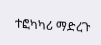ተፎካካሪ ማድረጉ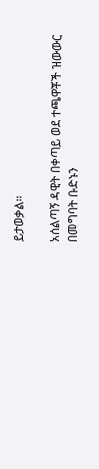ይታወቃል።

አሰልጣኝ ዳዊት በቀጣይ ወደ ተጫዋቾች ዝውውር በመግባት ቡድኑን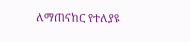ለማጠናከር የተለያዩ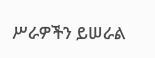ሥራዎችን ይሠራል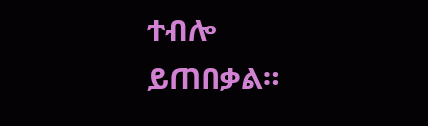ተብሎ ይጠበቃል።